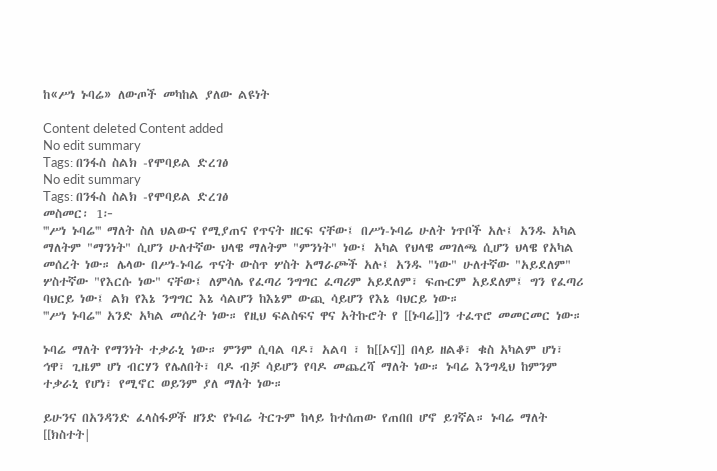ከ«ሥነ ኑባሬ» ለውጦች መካከል ያለው ልዩነት

Content deleted Content added
No edit summary
Tags: በንፋስ ስልክ -የሞባይል ድረገፅ
No edit summary
Tags: በንፋስ ስልክ -የሞባይል ድረገፅ
መስመር፡ 1፦
'''ሥነ ኑባሬ''' ማለት ስለ ህልውና የሚያጠና የጥናት ዘርፍ ናቸው፤ በሥነ-ኑባሬ ሁለት ነጥቦች አሉ፤ አንዱ አካል ማለትም "ማንነት" ሲሆን ሁለተኛው ህላዌ ማለትም "ምንነት" ነው፤ አካል የህላዌ መገለጫ ሲሆን ህላዌ የአካል መሰረት ነው። ሌላው በሥነ-ኑባሬ ጥናት ውስጥ ሦስት አማራጮች አሉ፤ አንዱ "ነው" ሁለተኛው "አይደለም" ሦስተኛው "የእርሱ ነው" ናቸው፤ ለምሳሌ የፈጣሪ ንግግር ፈጣሪም አይደለም፣ ፍጡርም አይደለም፤ ግን የፈጣሪ ባህርይ ነው፤ ልክ የእኔ ንግግር እኔ ሳልሆን ከእኔም ውጪ ሳይሆን የእኔ ባህርይ ነው።
'''ሥነ ኑባሬ''' አንድ አካል መሰረት ነው። የዚህ ፍልስፍና ዋና አትኩሮት የ [[ኑባሬ]]ን ተፈጥሮ መመርመር ነው።

ኑባሬ ማለት የማንነት ተቃራኒ ነው። ምንም ሲባል ባዶ፣ አልባ ፣ ከ[[ኦና]] በላይ ዘልቆ፣ ቁስ አካልም ሆነ፣ ኅዋ፣ ጊዜም ሆነ ብርሃን የሌለበት፣ ባዶ ብቻ ሳይሆን የባዶ መጨረሻ ማለት ነው። ኑባሬ እንግዲህ ከምንም ተቃራኒ የሆነ፣ የሚኖር ወይንም ያለ ማለት ነው።

ይሁንና በአንዳንድ ፈላስፋዎች ዘንድ የኑባሬ ትርጉም ከላይ ከተሰጠው የጠበበ ሆኖ ይገኛል። ኑባሬ ማለት [[ክስተት|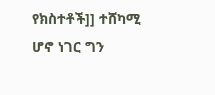የክስተቶች]] ተሸካሚ ሆኖ ነገር ግን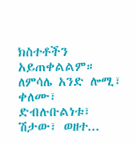ክስተቶችን አይጠቀልልም። ለምሳሌ አንድ ሎሚ፣ ቀለሙ፣ ድብሉቡልነቱ፣ ሽታው፣ ወዘተ...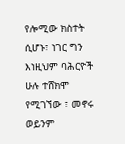የሎሚው ክስተት ሲሆኑ፣ ነገር ግን እነዚህም ባሕርዮች ሁሉ ተሸክሞ የሚገኘው ፣ መኖሩ ወይንም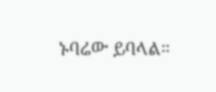ኑባሬው ይባላል።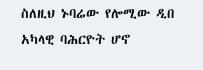ስለዚህ ኑባሬው የሎሚው ዲበ አካላዊ ባሕርዮት ሆኖ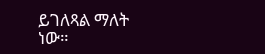ይገለጻል ማለት ነው።